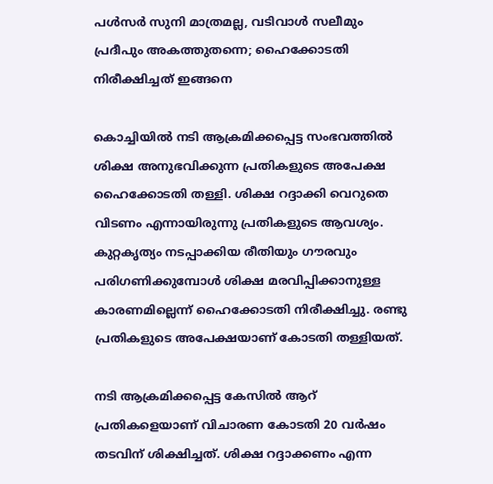പള്‍സര്‍ സുനി മാത്രമല്ല, വടിവാള്‍ സലീമും പ്രദീപും അകത്തുതന്നെ; ഹൈക്കോടതി നിരീക്ഷിച്ചത് ഇങ്ങനെ

കൊച്ചിയില്‍ നടി ആക്രമിക്കപ്പെട്ട സംഭവത്തില്‍ ശിക്ഷ അനുഭവിക്കുന്ന പ്രതികളുടെ അപേക്ഷ ഹൈക്കോടതി തള്ളി. ശിക്ഷ റദ്ദാക്കി വെറുതെ വിടണം എന്നായിരുന്നു പ്രതികളുടെ ആവശ്യം. കുറ്റകൃത്യം നടപ്പാക്കിയ രീതിയും ഗൗരവും പരിഗണിക്കുമ്പോള്‍ ശിക്ഷ മരവിപ്പിക്കാനുള്ള കാരണമില്ലെന്ന് ഹൈക്കോടതി നിരീക്ഷിച്ചു. രണ്ടു പ്രതികളുടെ അപേക്ഷയാണ് കോടതി തള്ളിയത്.

നടി ആക്രമിക്കപ്പെട്ട കേസില്‍ ആറ് പ്രതികളെയാണ് വിചാരണ കോടതി 20 വര്‍ഷം തടവിന് ശിക്ഷിച്ചത്. ശിക്ഷ റദ്ദാക്കണം എന്ന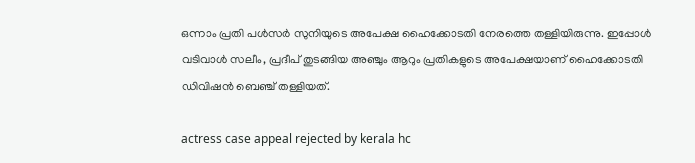ഒന്നാം പ്രതി പള്‍സര്‍ സുനിയുടെ അപേക്ഷ ഹൈക്കോടതി നേരത്തെ തള്ളിയിരുന്നു. ഇപ്പോള്‍ വടിവാള്‍ സലീം, പ്രദീപ് തുടങ്ങിയ അഞ്ചും ആറും പ്രതികളുടെ അപേക്ഷയാണ് ഹൈക്കോടതി ഡിവിഷന്‍ ബെഞ്ച് തള്ളിയത്.

actress case appeal rejected by kerala hc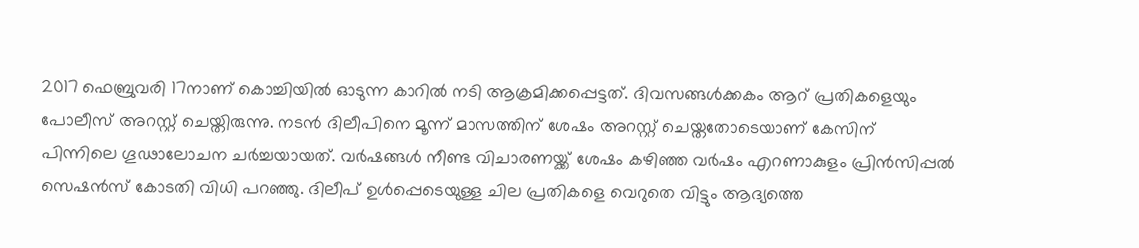2017 ഫെബ്രുവരി 17നാണ് കൊച്ചിയില്‍ ഓടുന്ന കാറില്‍ നടി ആക്രമിക്കപ്പെട്ടത്. ദിവസങ്ങള്‍ക്കകം ആറ് പ്രതികളെയും പോലീസ് അറസ്റ്റ് ചെയ്തിരുന്നു. നടന്‍ ദിലീപിനെ മൂന്ന് മാസത്തിന് ശേഷം അറസ്റ്റ് ചെയ്തതോടെയാണ് കേസിന് പിന്നിലെ ഗൂഢാലോചന ചര്‍ച്ചയായത്. വര്‍ഷങ്ങള്‍ നീണ്ട വിചാരണയ്ക്ക് ശേഷം കഴിഞ്ഞ വര്‍ഷം എറണാകുളം പ്രിന്‍സിപ്പല്‍ സെഷന്‍സ് കോടതി വിധി പറഞ്ഞു. ദിലീപ് ഉള്‍പ്പെടെയുള്ള ചില പ്രതികളെ വെറുതെ വിട്ടും ആദ്യത്തെ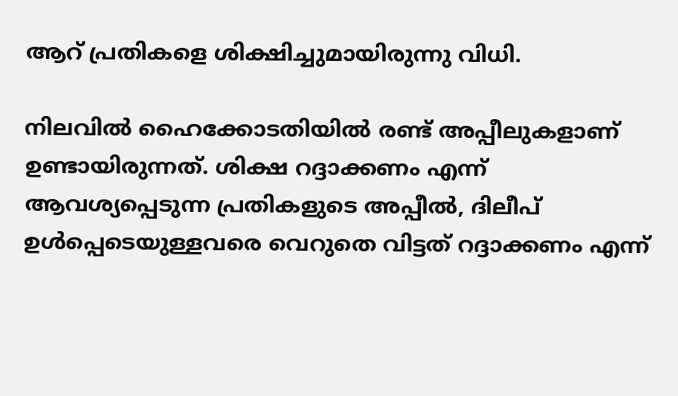ആറ് പ്രതികളെ ശിക്ഷിച്ചുമായിരുന്നു വിധി.

നിലവില്‍ ഹൈക്കോടതിയില്‍ രണ്ട് അപ്പീലുകളാണ് ഉണ്ടായിരുന്നത്. ശിക്ഷ റദ്ദാക്കണം എന്ന് ആവശ്യപ്പെടുന്ന പ്രതികളുടെ അപ്പീല്‍, ദിലീപ് ഉള്‍പ്പെടെയുള്ളവരെ വെറുതെ വിട്ടത് റദ്ദാക്കണം എന്ന്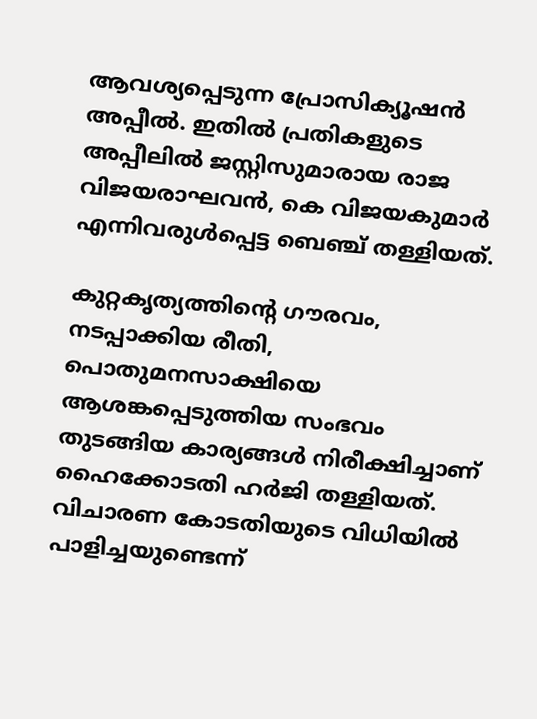ആവശ്യപ്പെടുന്ന പ്രോസിക്യൂഷന്‍ അപ്പീല്‍. ഇതില്‍ പ്രതികളുടെ അപ്പീലില്‍ ജസ്റ്റിസുമാരായ രാജ വിജയരാഘവന്‍, കെ വിജയകുമാര്‍ എന്നിവരുള്‍പ്പെട്ട ബെഞ്ച് തള്ളിയത്.

കുറ്റകൃത്യത്തിന്റെ ഗൗരവം, നടപ്പാക്കിയ രീതി, പൊതുമനസാക്ഷിയെ ആശങ്കപ്പെടുത്തിയ സംഭവം തുടങ്ങിയ കാര്യങ്ങള്‍ നിരീക്ഷിച്ചാണ് ഹൈക്കോടതി ഹര്‍ജി തള്ളിയത്. വിചാരണ കോടതിയുടെ വിധിയില്‍ പാളിച്ചയുണ്ടെന്ന്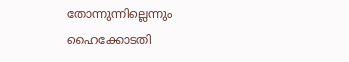തോന്നുന്നില്ലെന്നും ഹൈക്കോടതി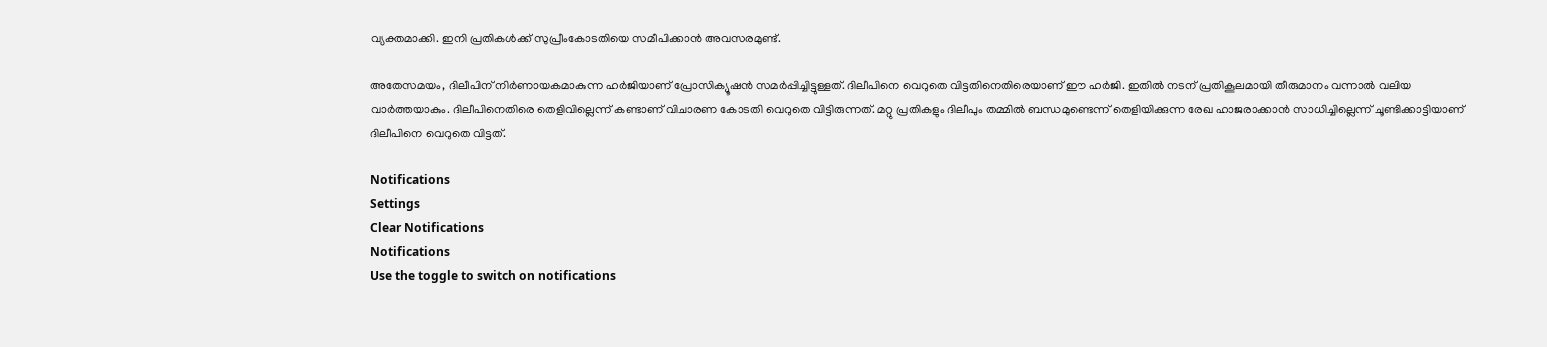വ്യക്തമാക്കി. ഇനി പ്രതികള്‍ക്ക് സുപ്രീംകോടതിയെ സമീപിക്കാന്‍ അവസരമുണ്ട്.

അതേസമയം, ദിലീപിന് നിര്‍ണായകമാകുന്ന ഹര്‍ജിയാണ് പ്രോസിക്യൂഷന്‍ സമര്‍പ്പിച്ചിട്ടുള്ളത്. ദിലീപിനെ വെറുതെ വിട്ടതിനെതിരെയാണ് ഈ ഹര്‍ജി. ഇതില്‍ നടന് പ്രതികൂലമായി തീരുമാനം വന്നാല്‍ വലിയ വാര്‍ത്തയാകും. ദിലീപിനെതിരെ തെളിവില്ലെന്ന് കണ്ടാണ് വിചാരണ കോടതി വെറുതെ വിട്ടിരുന്നത്. മറ്റു പ്രതികളും ദിലീപും തമ്മില്‍ ബന്ധമുണ്ടെന്ന് തെളിയിക്കുന്ന രേഖ ഹാജരാക്കാന്‍ സാധിച്ചില്ലെന്ന് ചൂണ്ടിക്കാട്ടിയാണ് ദിലീപിനെ വെറുതെ വിട്ടത്.

Notifications
Settings
Clear Notifications
Notifications
Use the toggle to switch on notifications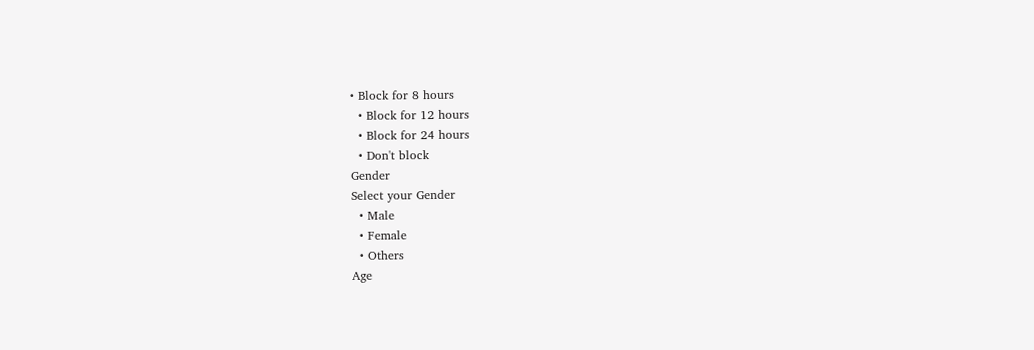• Block for 8 hours
  • Block for 12 hours
  • Block for 24 hours
  • Don't block
Gender
Select your Gender
  • Male
  • Female
  • Others
Age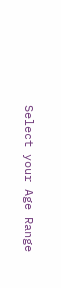Select your Age Range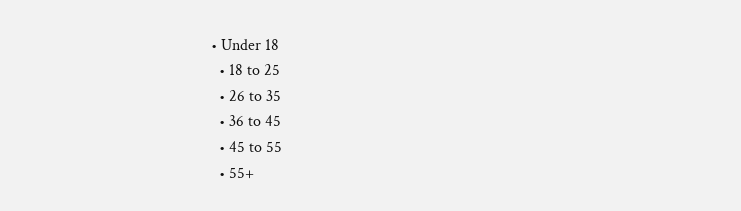• Under 18
  • 18 to 25
  • 26 to 35
  • 36 to 45
  • 45 to 55
  • 55+